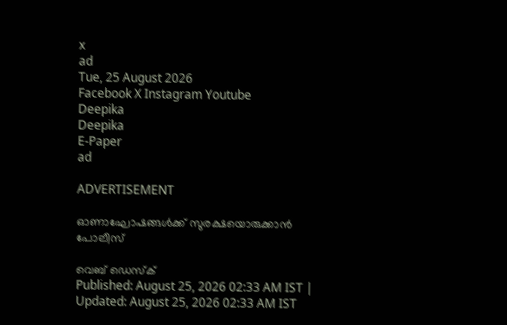x
ad
Tue, 25 August 2026
Facebook X Instagram Youtube
Deepika
Deepika
E-Paper
ad

ADVERTISEMENT

ഓണാഘോഷങ്ങൾക്ക് സുരക്ഷയൊരുക്കാൻ പോലീസ്

വെബ് ഡെസ്ക്
Published: August 25, 2026 02:33 AM IST | Updated: August 25, 2026 02:33 AM IST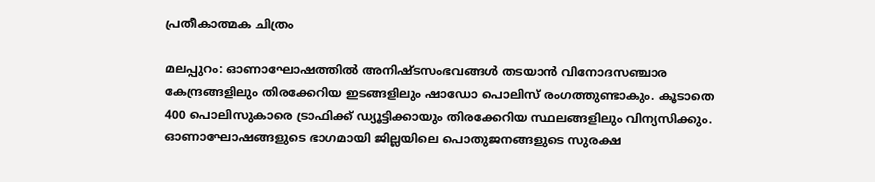പ്രതീകാത്മക ചിത്രം

മലപ്പുറം: ഓണാഘോഷത്തിൽ അനിഷ്ടസംഭവങ്ങൾ തടയാൻ വിനോദസഞ്ചാര കേന്ദ്രങ്ങളിലും തിരക്കേറിയ ഇടങ്ങളിലും ഷാഡോ പൊലിസ് രംഗത്തുണ്ടാകും. കൂടാതെ 400 പൊലിസുകാരെ ട്രാഫിക്ക് ഡ്യൂട്ടിക്കായും തിരക്കേറിയ സ്ഥലങ്ങളിലും വിന്യസിക്കും.
ഓണാഘോഷങ്ങളുടെ ഭാഗമായി ജില്ലയിലെ പൊതുജനങ്ങളുടെ സുരക്ഷ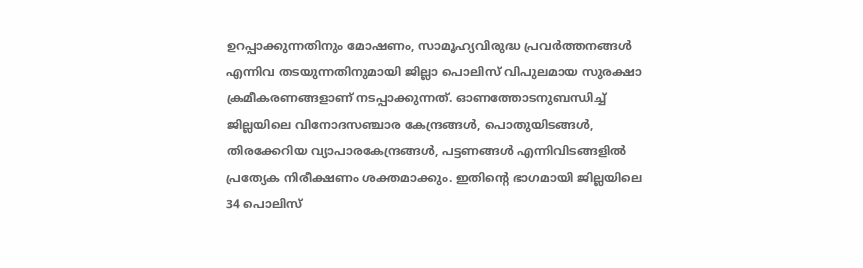ഉറപ്പാക്കുന്നതിനും മോഷണം, സാമൂഹ്യവിരുദ്ധ പ്രവർത്തനങ്ങൾ എന്നിവ തടയുന്നതിനുമായി ജില്ലാ പൊലിസ് വിപുലമായ സുരക്ഷാ ക്രമീകരണങ്ങളാണ് നടപ്പാക്കുന്നത്. ഓണത്തോടനുബന്ധിച്ച് ജില്ലയിലെ വിനോദസഞ്ചാര കേന്ദ്രങ്ങൾ, പൊതുയിടങ്ങൾ, തിരക്കേറിയ വ്യാപാരകേന്ദ്രങ്ങൾ, പട്ടണങ്ങൾ എന്നിവിടങ്ങളിൽ പ്രത്യേക നിരീക്ഷണം ശക്തമാക്കും. ഇതിന്‍റെ ഭാഗമായി ജില്ലയിലെ 34 പൊലിസ്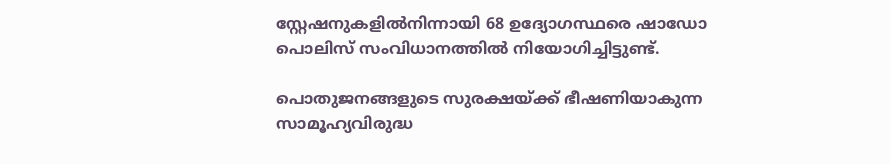സ്റ്റേഷനുകളിൽനിന്നായി 68 ഉദ്യോഗസ്ഥരെ ഷാഡോ പൊലിസ് സംവിധാനത്തിൽ നിയോഗിച്ചിട്ടുണ്ട്.

പൊതുജനങ്ങളുടെ സുരക്ഷയ്ക്ക് ഭീഷണിയാകുന്ന സാമൂഹ്യവിരുദ്ധ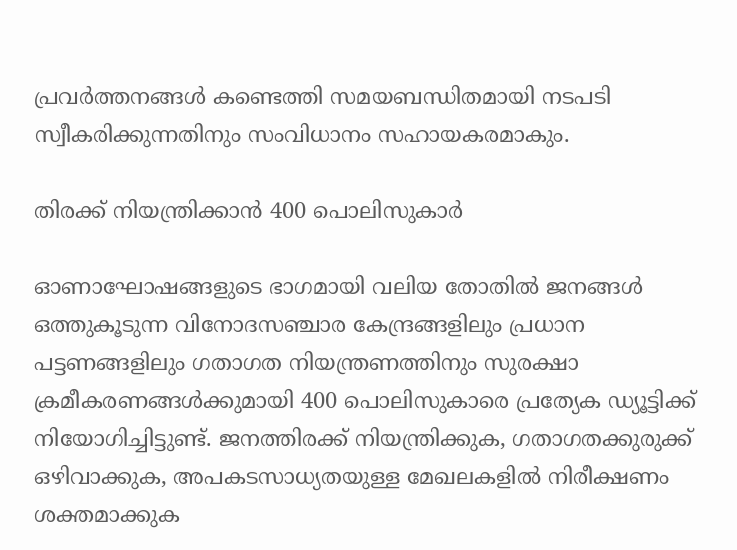പ്രവർത്തനങ്ങൾ കണ്ടെത്തി സമയബന്ധിതമായി നടപടി സ്വീകരിക്കുന്നതിനും സംവിധാനം സഹായകരമാകും.

തിരക്ക് നിയന്ത്രിക്കാൻ 400 പൊലിസുകാർ

ഓണാഘോഷങ്ങളുടെ ഭാഗമായി വലിയ തോതിൽ ജനങ്ങൾ ഒത്തുകൂടുന്ന വിനോദസഞ്ചാര കേന്ദ്രങ്ങളിലും പ്രധാന പട്ടണങ്ങളിലും ഗതാഗത നിയന്ത്രണത്തിനും സുരക്ഷാ ക്രമീകരണങ്ങൾക്കുമായി 400 പൊലിസുകാരെ പ്രത്യേക ഡ്യൂട്ടിക്ക് നിയോഗിച്ചിട്ടുണ്ട്. ജനത്തിരക്ക് നിയന്ത്രിക്കുക, ഗതാഗതക്കുരുക്ക് ഒഴിവാക്കുക, അപകടസാധ്യതയുള്ള മേഖലകളിൽ നിരീക്ഷണം ശക്തമാക്കുക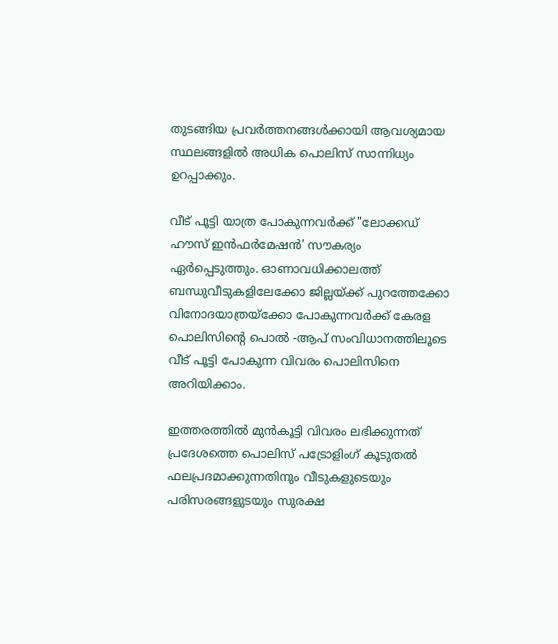തുടങ്ങിയ പ്രവർത്തനങ്ങൾക്കായി ആവശ്യമായ സ്ഥലങ്ങളിൽ അധിക പൊലിസ് സാന്നിധ്യം ഉറപ്പാക്കും.

വീട് പൂട്ടി യാത്ര പോകുന്നവർക്ക് "ലോക്കഡ് ഹൗസ് ഇൻഫർമേഷൻ’ സൗകര്യം ഏർപ്പെടുത്തും. ഓണാവധിക്കാലത്ത് ബന്ധുവീടുകളിലേക്കോ ജില്ലയ്ക്ക് പുറത്തേക്കോ വിനോദയാത്രയ്ക്കോ പോകുന്നവർക്ക് കേരള പൊലിസിന്‍റെ പൊൽ -ആപ് സംവിധാനത്തിലൂടെ വീട് പൂട്ടി പോകുന്ന വിവരം പൊലിസിനെ അറിയിക്കാം.

ഇത്തരത്തിൽ മുൻകൂട്ടി വിവരം ലഭിക്കുന്നത് പ്രദേശത്തെ പൊലിസ് പട്രോളിംഗ് കൂടുതൽ ഫലപ്രദമാക്കുന്നതിനും വീടുകളുടെയും പരിസരങ്ങളുടയും സുരക്ഷ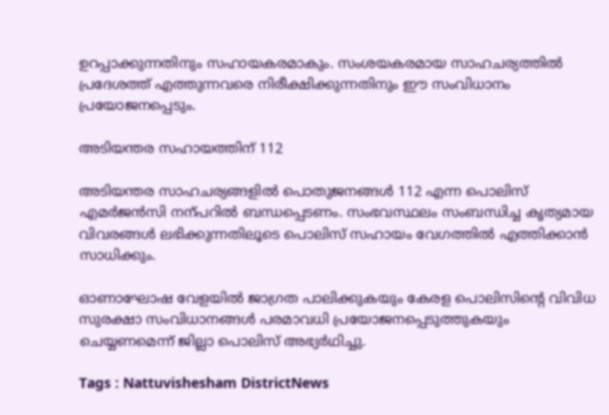ഉറപ്പാക്കുന്നതിനും സഹായകരമാകും. സംശയകരമായ സാഹചര്യത്തിൽ പ്രദേശത്ത് എത്തുന്നവരെ നിരീക്ഷിക്കുന്നതിനും ഈ സംവിധാനം പ്രയോജനപ്പെടും.

അടിയന്തര സഹായത്തിന് 112

അടിയന്തര സാഹചര്യങ്ങളിൽ പൊതുജനങ്ങൾ 112 എന്ന പൊലിസ് എമർജൻസി നന്പറിൽ ബന്ധപ്പെടണം. സംഭവസ്ഥലം സംബന്ധിച്ച കൃത്യമായ വിവരങ്ങൾ ലഭിക്കുന്നതിലൂടെ പൊലിസ് സഹായം വേഗത്തിൽ എത്തിക്കാൻ സാധിക്കും.

ഓണാഘോഷ വേളയിൽ ജാഗ്രത പാലിക്കുകയും കേരള പൊലിസിന്‍റെ വിവിധ സുരക്ഷാ സംവിധാനങ്ങൾ പരമാവധി പ്രയോജനപ്പെടുത്തുകയും ചെയ്യണമെന്ന് ജില്ലാ പൊലിസ് അഭ്യർഥിച്ചു.

Tags : Nattuvishesham DistrictNews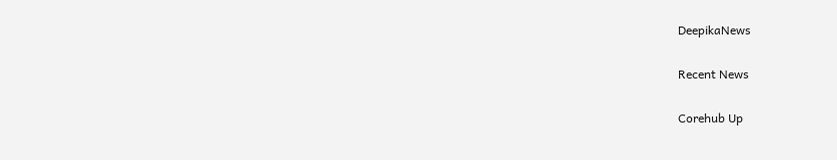DeepikaNews

Recent News

Corehub Up